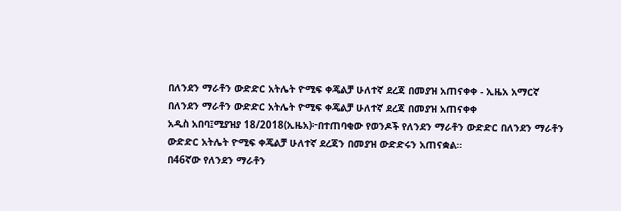በለንደን ማራቶን ውድድር አትሌት ዮሚፍ ቀጄልቻ ሁለተኛ ደረጃ በመያዝ አጠናቀቀ - ኢዜአ አማርኛ
በለንደን ማራቶን ውድድር አትሌት ዮሚፍ ቀጄልቻ ሁለተኛ ደረጃ በመያዝ አጠናቀቀ
አዲስ አበባ፤ሚያዝያ 18/2018(ኢዜአ)፦በተጠባቂው የወንዶች የለንደን ማራቶን ውድድር በለንደን ማራቶን ውድድር አትሌት ዮሚፍ ቀጄልቻ ሁለተኛ ደረጃን በመያዝ ውድድሩን አጠናቋል።
በ46ኛው የለንደን ማራቶን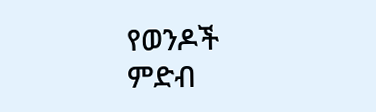የወንዶች ምድብ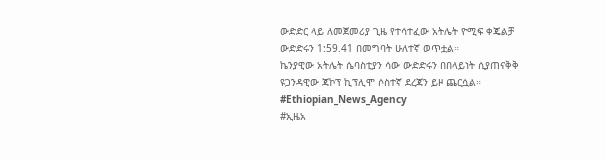ውድድር ላይ ለመጀመሪያ ጊዜ የተሳተፈው አትሌት ዮሚፍ ቀጄልቻ ውድድሩን 1:59.41 በመግባት ሁለተኛ ወጥቷል።
ኬንያዊው አትሌት ሴባስቲያን ሳው ውድድሩን በበላይነት ሲያጠናቅቅ ዩጋንዳዊው ጃኮፕ ኪፕሊሞ ሶስተኛ ደረጃን ይዞ ጨርሷል።
#Ethiopian_News_Agency
#ኢዜአ